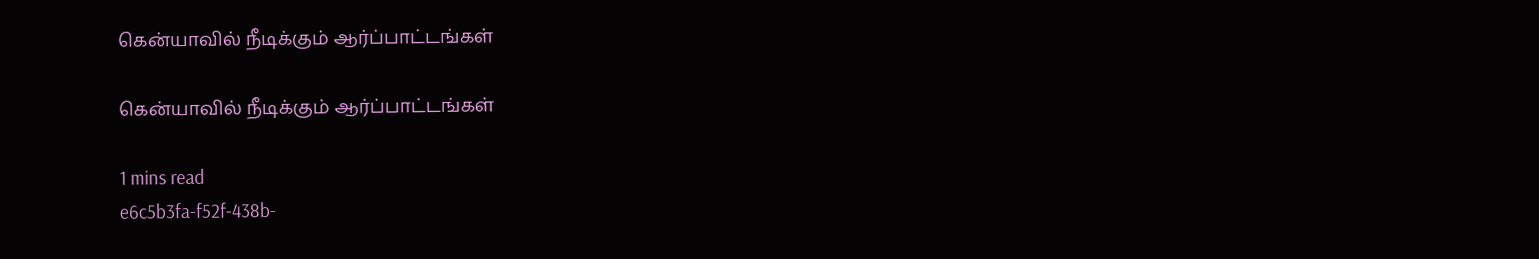கென்யாவில் நீடிக்கும் ஆர்ப்பாட்டங்கள்

கென்யாவில் நீடிக்கும் ஆர்ப்பாட்டங்கள்

1 mins read
e6c5b3fa-f52f-438b-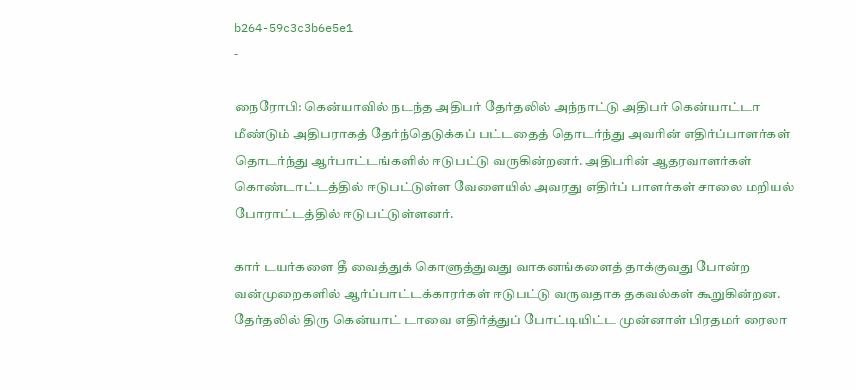b264-59c3c3b6e5e1
-

நைரோபி: கென்யாவில் நடந்த அதிபர் தேர்தலில் அந்நாட்டு அதிபர் கென்யாட்டா மீண்டும் அதிபராகத் தேர்ந்தெடுக்கப் பட்டதைத் தொடர்ந்து அவரின் எதிர்ப்பாளர்கள் தொடர்ந்து ஆர்பாட்டங்களில் ஈடுபட்டு வருகின்றனர். அதிபரின் ஆதரவாளர்கள் கொண்டாட்டத்தில் ஈடுபட்டுள்ள வேளையில் அவரது எதிர்ப் பாளர்கள் சாலை மறியல் போராட்டத்தில் ஈடுபட்டுள்ளனர்.

கார் டயர்களை தீ வைத்துக் கொளுத்துவது வாகனங்களைத் தாக்குவது போன்ற வன்முறைகளில் ஆர்ப்பாட்டக்காரர்கள் ஈடுபட்டு வருவதாக தகவல்கள் கூறுகின்றன. தேர்தலில் திரு கென்யாட் டாவை எதிர்த்துப் போட்டியிட்ட முன்னாள் பிரதமர் ரைலா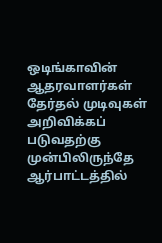ஒடிங்காவின் ஆதரவாளர்கள் தேர்தல் முடிவுகள் அறிவிக்கப் படுவதற்கு முன்பிலிருந்தே ஆர்பாட்டத்தில்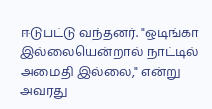ஈடுபட்டு வந்தனர். "ஒடிங்கா இல்லையென்றால் நாட்டில் அமைதி இல்லை," என்று அவரது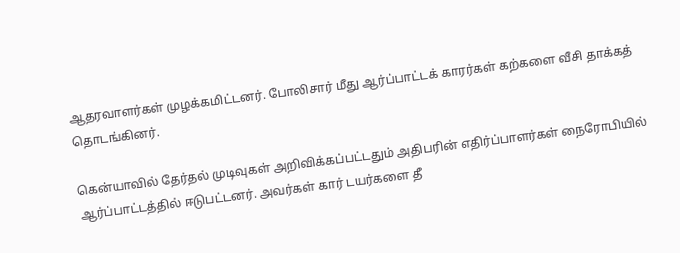ஆதரவாளர்கள் முழக்கமிட்டனர். போலிசார் மீது ஆர்ப்பாட்டக் காரர்கள் கற்களை வீசி தாக்கத் தொடங்கினர்.

கென்யாவில் தேர்தல் முடிவுகள் அறிவிக்கப்பட்டதும் அதிபரின் எதிர்ப்பாளர்கள் நைரோபியில் ஆர்ப்பாட்டத்தில் ஈடுபட்டனர். அவர்கள் கார் டயர்களை தீ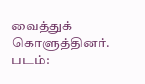வைத்துக் கொளுத்தினர். படம்: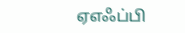ஏஎஃப்பி